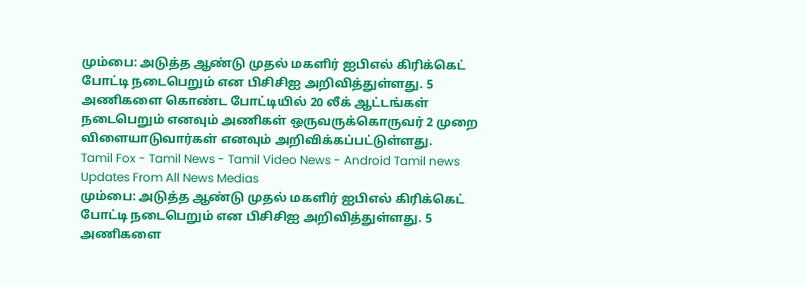மும்பை: அடுத்த ஆண்டு முதல் மகளிர் ஐபிஎல் கிரிக்கெட் போட்டி நடைபெறும் என பிசிசிஐ அறிவித்துள்ளது. 5 அணிகளை கொண்ட போட்டியில் 20 லீக் ஆட்டங்கள் நடைபெறும் எனவும் அணிகள் ஒருவருக்கொருவர் 2 முறை விளையாடுவார்கள் எனவும் அறிவிக்கப்பட்டுள்ளது.
Tamil Fox - Tamil News - Tamil Video News - Android Tamil news
Updates From All News Medias
மும்பை: அடுத்த ஆண்டு முதல் மகளிர் ஐபிஎல் கிரிக்கெட் போட்டி நடைபெறும் என பிசிசிஐ அறிவித்துள்ளது. 5 அணிகளை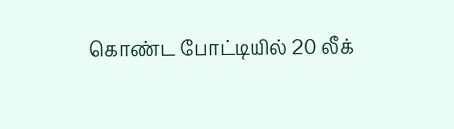கொண்ட போட்டியில் 20 லீக்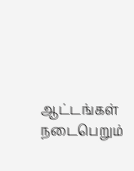ஆட்டங்கள் நடைபெறும்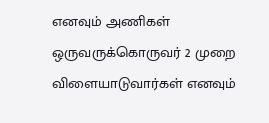எனவும் அணிகள் ஒருவருக்கொருவர் 2 முறை விளையாடுவார்கள் எனவும்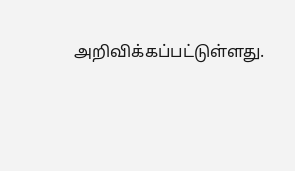அறிவிக்கப்பட்டுள்ளது.